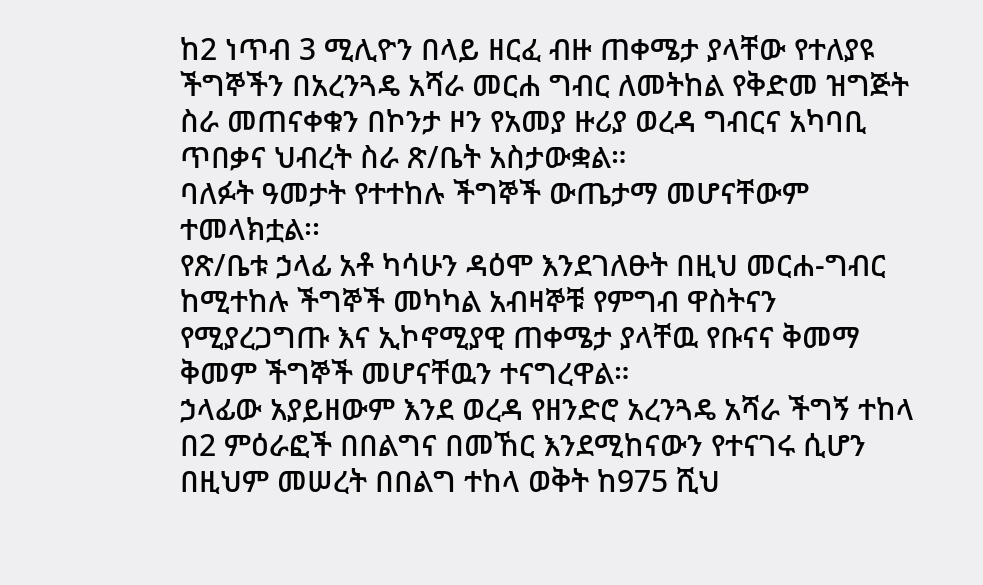ከ2 ነጥብ 3 ሚሊዮን በላይ ዘርፈ ብዙ ጠቀሜታ ያላቸው የተለያዩ ችግኞችን በአረንጓዴ አሻራ መርሐ ግብር ለመትከል የቅድመ ዝግጅት ስራ መጠናቀቁን በኮንታ ዞን የአመያ ዙሪያ ወረዳ ግብርና አካባቢ ጥበቃና ህብረት ስራ ጽ/ቤት አስታውቋል።
ባለፉት ዓመታት የተተከሉ ችግኞች ውጤታማ መሆናቸውም ተመላክቷል፡፡
የጽ/ቤቱ ኃላፊ አቶ ካሳሁን ዳዕሞ እንደገለፁት በዚህ መርሐ-ግብር ከሚተከሉ ችግኞች መካካል አብዛኞቹ የምግብ ዋስትናን የሚያረጋግጡ እና ኢኮኖሚያዊ ጠቀሜታ ያላቸዉ የቡናና ቅመማ ቅመም ችግኞች መሆናቸዉን ተናግረዋል።
ኃላፊው አያይዘውም እንደ ወረዳ የዘንድሮ አረንጓዴ አሻራ ችግኝ ተከላ በ2 ምዕራፎች በበልግና በመኸር እንደሚከናውን የተናገሩ ሲሆን በዚህም መሠረት በበልግ ተከላ ወቅት ከ975 ሺህ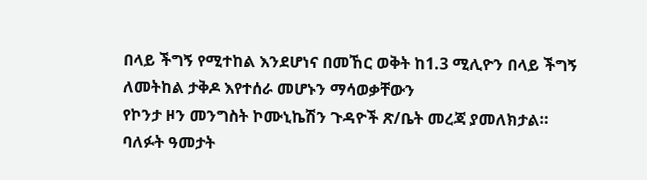በላይ ችግኝ የሚተከል እንደሆነና በመኸር ወቅት ከ1.3 ሚሊዮን በላይ ችግኝ ለመትከል ታቅዶ እየተሰራ መሆኑን ማሳወቃቸውን
የኮንታ ዞን መንግስት ኮሙኒኬሽን ጉዳዮች ጽ/ቤት መረጃ ያመለክታል።
ባለፉት ዓመታት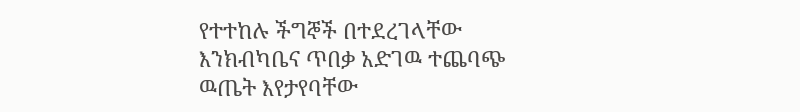የተተከሉ ችግኞች በተደረገላቸው እንክብካቤና ጥበቃ አድገዉ ተጨባጭ ዉጤት እየታየባቸው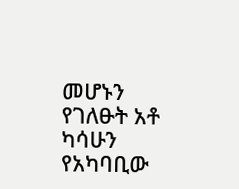መሆኑን የገለፁት አቶ ካሳሁን የአካባቢው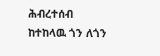ሕብረተሰብ ከተከላዉ ጎን ለጎን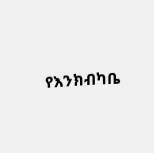የእንክብካቤ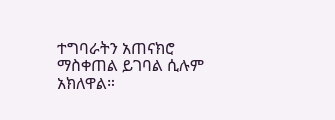ተግባራትን አጠናክሮ ማስቀጠል ይገባል ሲሉም አክለዋል።